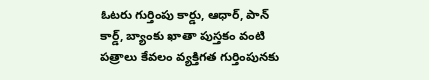ఓటరు గుర్తింపు కార్డు, ఆధార్, పాన్ కార్డ్, బ్యాంకు ఖాతా పుస్తకం వంటి పత్రాలు కేవలం వ్యక్తిగత గుర్తింపునకు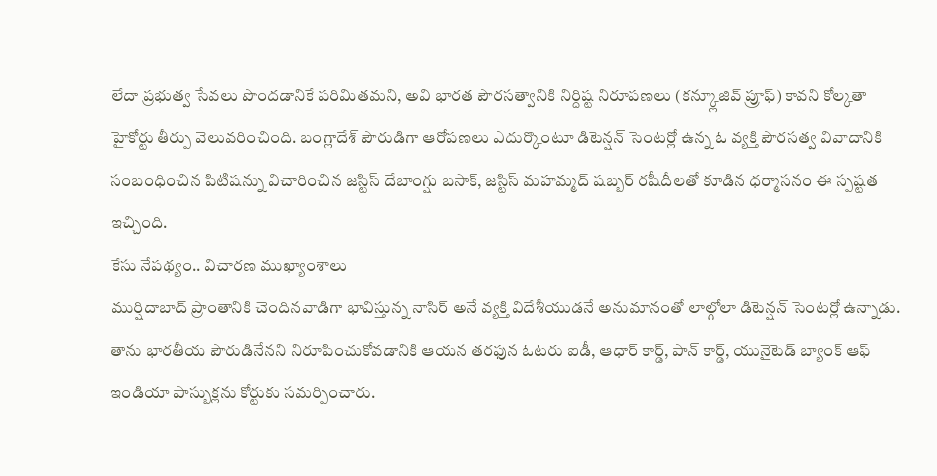లేదా ప్రభుత్వ సేవలు పొందడానికే పరిమితమని, అవి భారత పౌరసత్వానికి నిర్దిష్ట నిరూపణలు (కన్క్లూజివ్ ప్రూఫ్) కావని కోల్కతా హైకోర్టు తీర్పు వెలువరించింది. బంగ్లాదేశ్ పౌరుడిగా ఆరోపణలు ఎదుర్కొంటూ డిటెన్షన్ సెంటర్లో ఉన్న ఓ వ్యక్తి పౌరసత్వ వివాదానికి సంబంధించిన పిటిషన్ను విచారించిన జస్టిస్ దేబాంగ్షు బసాక్, జస్టిస్ మహమ్మద్ షబ్బర్ రషీదీలతో కూడిన ధర్మాసనం ఈ స్పష్టత ఇచ్చింది.
కేసు నేపథ్యం.. విచారణ ముఖ్యాంశాలు
ముర్షిదాబాద్ ప్రాంతానికి చెందినవాడిగా భావిస్తున్న నాసిర్ అనే వ్యక్తి విదేశీయుడనే అనుమానంతో లాల్గోలా డిటెన్షన్ సెంటర్లో ఉన్నాడు. తాను భారతీయ పౌరుడినేనని నిరూపించుకోవడానికి ఆయన తరఫున ఓటరు ఐడీ, ఆధార్ కార్డ్, పాన్ కార్డ్, యునైటెడ్ బ్యాంక్ ఆఫ్ ఇండియా పాస్బుక్లను కోర్టుకు సమర్పించారు.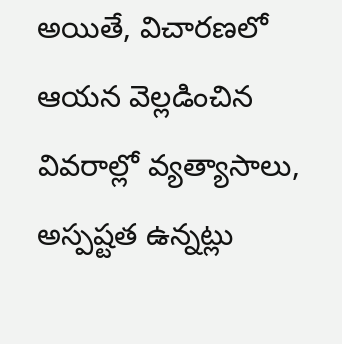అయితే, విచారణలో ఆయన వెల్లడించిన వివరాల్లో వ్యత్యాసాలు, అస్పష్టత ఉన్నట్లు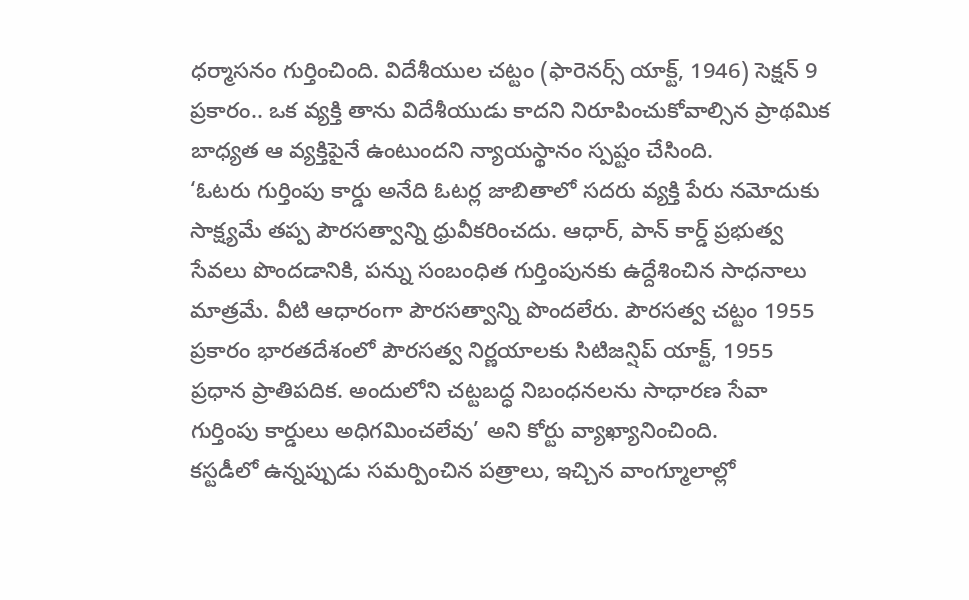ధర్మాసనం గుర్తించింది. విదేశీయుల చట్టం (ఫారెనర్స్ యాక్ట్, 1946) సెక్షన్ 9 ప్రకారం.. ఒక వ్యక్తి తాను విదేశీయుడు కాదని నిరూపించుకోవాల్సిన ప్రాథమిక బాధ్యత ఆ వ్యక్తిపైనే ఉంటుందని న్యాయస్థానం స్పష్టం చేసింది.
‘ఓటరు గుర్తింపు కార్డు అనేది ఓటర్ల జాబితాలో సదరు వ్యక్తి పేరు నమోదుకు సాక్ష్యమే తప్ప పౌరసత్వాన్ని ధ్రువీకరించదు. ఆధార్, పాన్ కార్డ్ ప్రభుత్వ సేవలు పొందడానికి, పన్ను సంబంధిత గుర్తింపునకు ఉద్దేశించిన సాధనాలు మాత్రమే. వీటి ఆధారంగా పౌరసత్వాన్ని పొందలేరు. పౌరసత్వ చట్టం 1955 ప్రకారం భారతదేశంలో పౌరసత్వ నిర్ణయాలకు సిటిజన్షిప్ యాక్ట్, 1955 ప్రధాన ప్రాతిపదిక. అందులోని చట్టబద్ధ నిబంధనలను సాధారణ సేవా గుర్తింపు కార్డులు అధిగమించలేవు’ అని కోర్టు వ్యాఖ్యానించింది.
కస్టడీలో ఉన్నప్పుడు సమర్పించిన పత్రాలు, ఇచ్చిన వాంగ్మూలాల్లో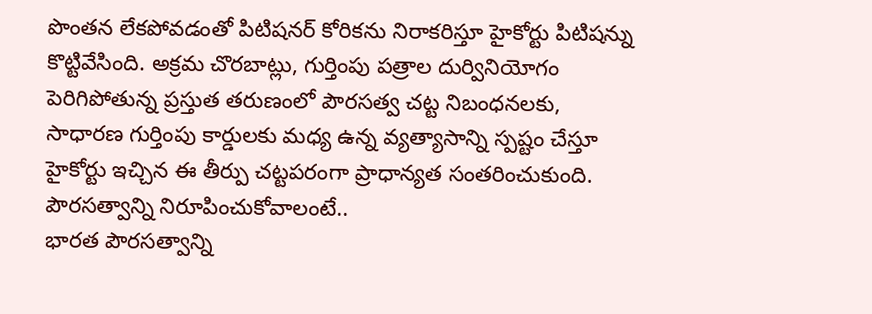పొంతన లేకపోవడంతో పిటిషనర్ కోరికను నిరాకరిస్తూ హైకోర్టు పిటిషన్ను కొట్టివేసింది. అక్రమ చొరబాట్లు, గుర్తింపు పత్రాల దుర్వినియోగం పెరిగిపోతున్న ప్రస్తుత తరుణంలో పౌరసత్వ చట్ట నిబంధనలకు, సాధారణ గుర్తింపు కార్డులకు మధ్య ఉన్న వ్యత్యాసాన్ని స్పష్టం చేస్తూ హైకోర్టు ఇచ్చిన ఈ తీర్పు చట్టపరంగా ప్రాధాన్యత సంతరించుకుంది.
పౌరసత్వాన్ని నిరూపించుకోవాలంటే..
భారత పౌరసత్వాన్ని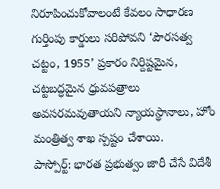నిరూపించుకోవాలంటే కేవలం సాధారణ గుర్తింపు కార్డులు సరిపోవని ‘పౌరసత్వ చట్టం, 1955’ ప్రకారం నిర్దిష్టమైన, చట్టబద్ధమైన ధ్రువపత్రాలు అవసరమవుతాయని న్యాయస్థానాలు, హోం మంత్రిత్వ శాఖ స్పష్టం చేశాయి.
పాస్పోర్ట్: భారత ప్రభుత్వం జారీ చేసే విదేశీ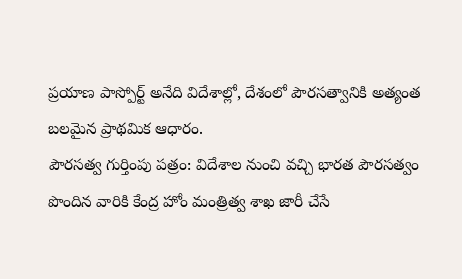ప్రయాణ పాస్పోర్ట్ అనేది విదేశాల్లో, దేశంలో పౌరసత్వానికి అత్యంత బలమైన ప్రాథమిక ఆధారం.
పౌరసత్వ గుర్తింపు పత్రం: విదేశాల నుంచి వచ్చి భారత పౌరసత్వం పొందిన వారికి కేంద్ర హోం మంత్రిత్వ శాఖ జారీ చేసే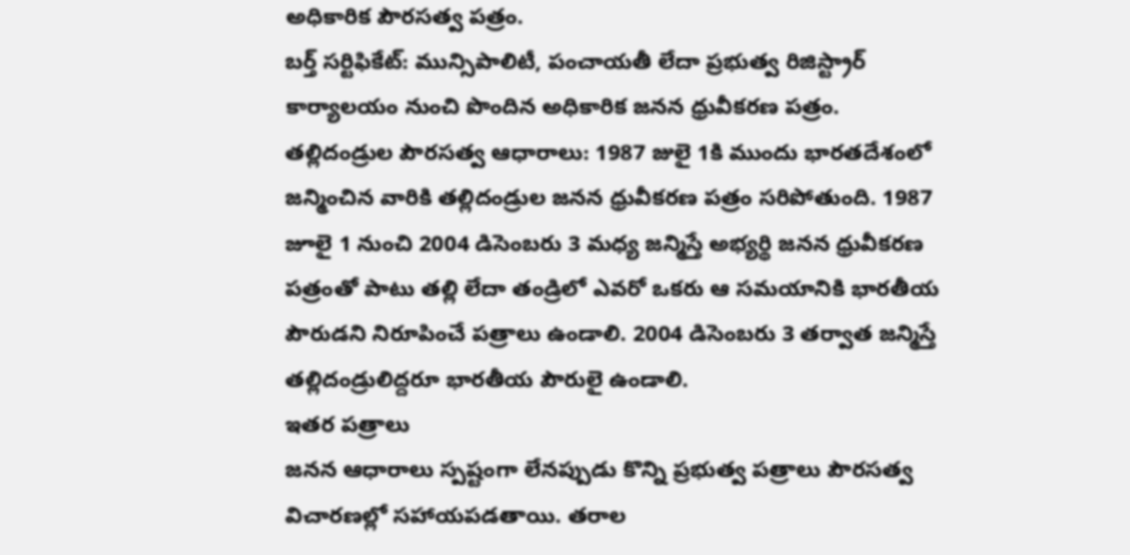అధికారిక పౌరసత్వ పత్రం.
బర్త్ సర్టిఫికేట్: మున్సిపాలిటీ, పంచాయతీ లేదా ప్రభుత్వ రిజిస్ట్రార్ కార్యాలయం నుంచి పొందిన అధికారిక జనన ధ్రువీకరణ పత్రం.
తల్లిదండ్రుల పౌరసత్వ ఆధారాలు: 1987 జులై 1కి ముందు భారతదేశంలో జన్మించిన వారికి తల్లిదండ్రుల జనన ధ్రువీకరణ పత్రం సరిపోతుంది. 1987 జూలై 1 నుంచి 2004 డిసెంబరు 3 మధ్య జన్మిస్తే అభ్యర్థి జనన ధ్రువీకరణ పత్రంతో పాటు తల్లి లేదా తండ్రిలో ఎవరో ఒకరు ఆ సమయానికి భారతీయ పౌరుడని నిరూపించే పత్రాలు ఉండాలి. 2004 డిసెంబరు 3 తర్వాత జన్మిస్తే తల్లిదండ్రులిద్దరూ భారతీయ పౌరులై ఉండాలి.
ఇతర పత్రాలు
జనన ఆధారాలు స్పష్టంగా లేనప్పుడు కొన్ని ప్రభుత్వ పత్రాలు పౌరసత్వ విచారణల్లో సహాయపడతాయి. తరాల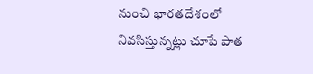నుంచి భారతదేశంలో నివసిస్తున్నట్లు చూపే పాత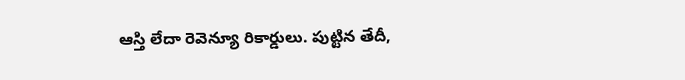ఆస్తి లేదా రెవెన్యూ రికార్డులు. పుట్టిన తేదీ,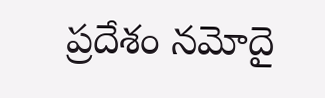ప్రదేశం నమోదై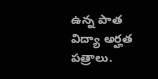ఉన్న పాత విద్యా అర్హత పత్రాలు.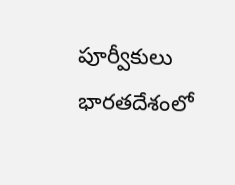పూర్వీకులు భారతదేశంలో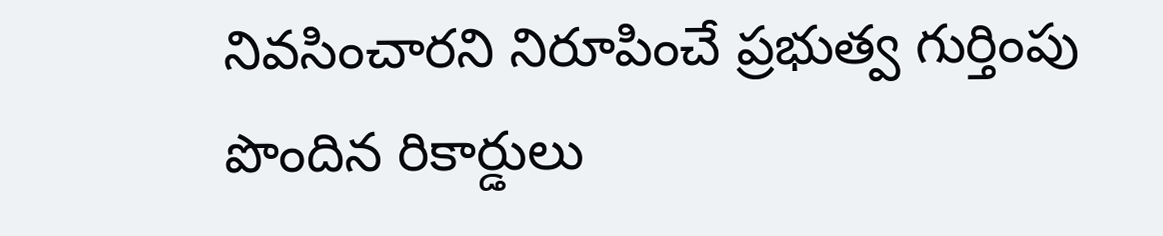నివసించారని నిరూపించే ప్రభుత్వ గుర్తింపు పొందిన రికార్డులు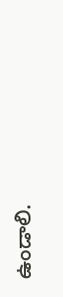ఉండాలి.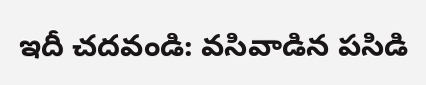ఇదీ చదవండి: వసివాడిన పసిడి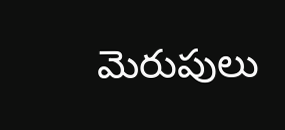మెరుపులు